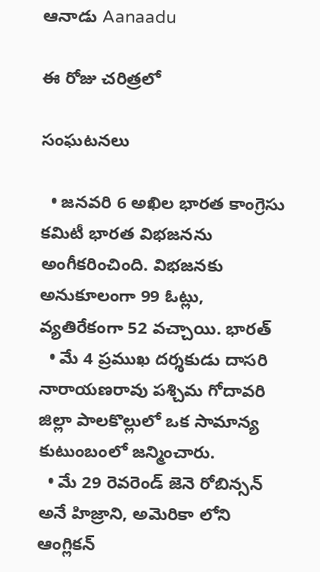ఆనాడు Aanaadu

ఈ రోజు చరిత్రలో

సంఘటనలు

  • జనవరి 6 అఖిల భారత కాంగ్రెసు కమిటీ భారత విభజనను అంగీకరించింది. విభజనకు అనుకూలంగా 99 ఓట్లు, వ్యతిరేకంగా 52 వచ్చాయి. భారత్
  • మే 4 ప్రముఖ దర్శకుడు దాసరి నారాయణరావు పశ్చిమ గోదావరి జిల్లా పాలకొల్లులో ఒక సామాన్య కుటుంబంలో జన్మించారు.
  • మే 29 రెవరెండ్ జెనె రోబిన్సన్ అనే హిజ్రాని, అమెరికా లోని ఆంగ్లికన్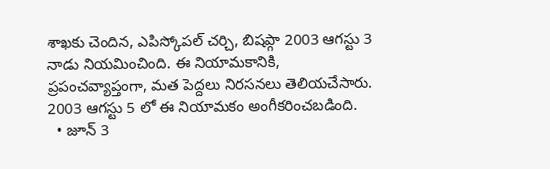శాఖకు చెందిన, ఎపిస్కోపల్ చర్చి, బిషప్గా 2003 ఆగస్టు 3 నాడు నియమించింది. ఈ నియామకానికి, ప్రపంచవ్యాప్తంగా, మత పెద్దలు నిరసనలు తెలియచేసారు. 2003 ఆగస్టు 5 లో ఈ నియామకం అంగీకరించబడింది.
  • జూన్ 3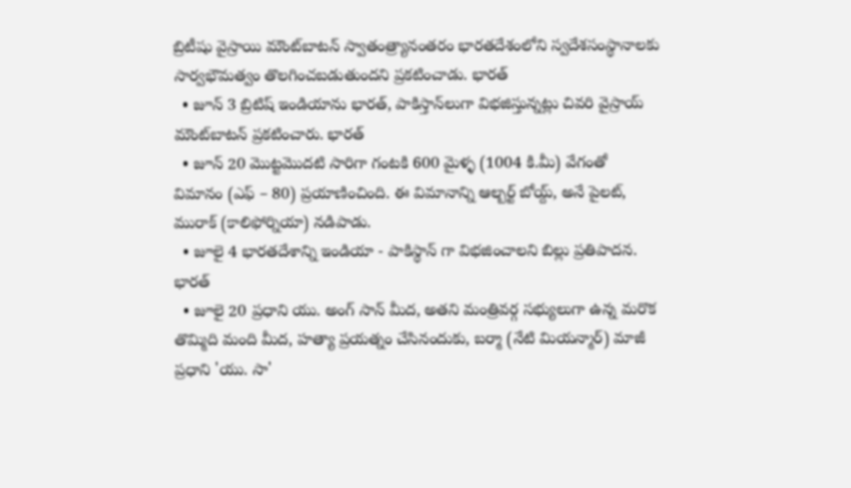బ్రిటీషు వైస్రాయి మౌంట్‌బాటన్ స్వాతంత్ర్యానంతరం భారతదేశంలోని స్వదేశసంస్థానాలకు సార్వభౌమత్వం తొలగించబడుతుందని ప్రకటించాడు. భారత్
  • జూన్ 3 బ్రిటిష్ ఇండియాను భారత్, పాకిస్తాన్‌లుగా విభజిస్తున్నట్లు చివరి వైస్రాయ్ మౌంట్‌బాటన్ ప్రకటించారు. భారత్
  • జూన్ 20 మొట్టమొదటి సారిగా గంటకి 600 మైళ్ళ (1004 కి.మీ) వేగంతో విమానం (ఎఫ్ – 80) ప్రయాణించింది. ఈ విమానాన్ని ఆల్బర్ట్ బోయ్ద్, అనే పైలట్, మురాక్ (కాలిఫోర్నియా) నడిపాడు.
  • జూలై 4 భారతదేశాన్ని ఇండియా - పాకిస్థాన్ గా విభజించాలని బిల్లు ప్రతిపాదన. భారత్
  • జూలై 20 ప్రధాని యు. అంగ్ సాన్ మీద, అతని మంత్రివర్గ సభ్యులుగా ఉన్న మరొక తొమ్మిది మంది మీద, హత్యా ప్రయత్నం చేసినందుకు, బర్మా (నేటి మియన్మార్) మాజీ ప్రధాని 'యు. సా'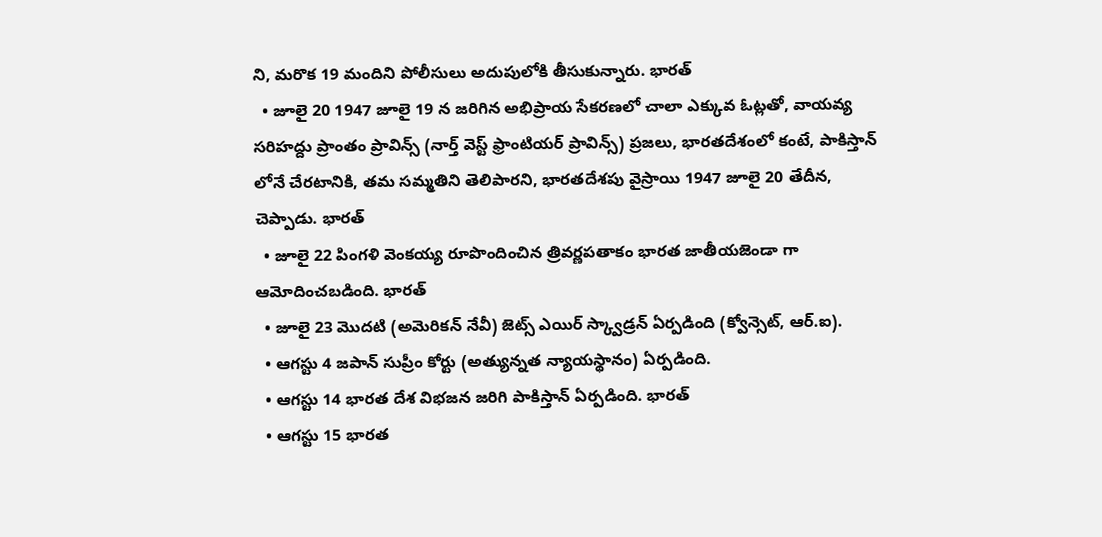ని, మరొక 19 మందిని పోలీసులు అదుపులోకి తీసుకున్నారు. భారత్
  • జూలై 20 1947 జూలై 19 న జరిగిన అభిప్రాయ సేకరణలో చాలా ఎక్కువ ఓట్లతో, వాయవ్య సరిహద్దు ప్రాంతం ప్రావిన్స్ (నార్త్ వెస్ట్ ఫ్రాంటియర్ ప్రావిన్స్) ప్రజలు, భారతదేశంలో కంటే, పాకిస్తాన్ లోనే చేరటానికి, తమ సమ్మతిని తెలిపారని, భారతదేశపు వైస్రాయి 1947 జూలై 20 తేదీన, చెప్పాడు. భారత్
  • జూలై 22 పింగళి వెంకయ్య రూపొందించిన త్రివర్ణపతాకం భారత జాతీయజెండా గా ఆమోదించబడింది. భారత్
  • జూలై 23 మొదటి (అమెరికన్ నేవీ) జెట్స్ ఎయిర్ స్క్వాడ్రన్ ఏర్పడింది (క్వోన్సెట్, ఆర్.ఐ).
  • ఆగస్టు 4 జపాన్ సుప్రీం కోర్టు (అత్యున్నత న్యాయస్థానం) ఏర్పడింది.
  • ఆగస్టు 14 భారత దేశ విభజన జరిగి పాకిస్తాన్ ఏర్పడింది. భారత్
  • ఆగస్టు 15 భారత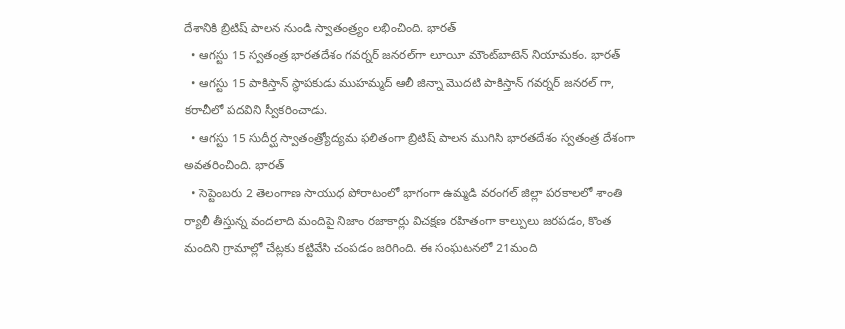దేశానికి బ్రిటిష్ పాలన నుండి స్వాతంత్ర్యం లభించింది. భారత్
  • ఆగస్టు 15 స్వతంత్ర భారతదేశం గవర్నర్ జనరల్‌గా లూయీ మౌంట్‌బాటెన్ నియామకం. భారత్
  • ఆగస్టు 15 పాకిస్తాన్ స్థాపకుడు ముహమ్మద్ ఆలీ జిన్నా మొదటి పాకిస్తాన్ గవర్నర్ జనరల్ గా, కరాచీలో పదవిని స్వీకరించాడు.
  • ఆగస్టు 15 సుదీర్ఘ స్వాతంత్ర్యోద్యమ ఫలితంగా బ్రిటిష్ పాలన ముగిసి భారతదేశం స్వతంత్ర దేశంగా అవతరించింది. భారత్
  • సెప్టెంబరు 2 తెలంగాణ సాయుధ పోరాటంలో భాగంగా ఉమ్మడి వరంగల్ జిల్లా పరకాలలో శాంతి ర్యాలీ తీస్తున్న వందలాది మందిపై నిజాం రజాకార్లు విచక్షణ రహితంగా కాల్పులు జరపడం, కొంత మందిని గ్రామాల్లో చేట్లకు కట్టివేసి చంపడం జరిగింది. ఈ సంఘటనలో 21మంది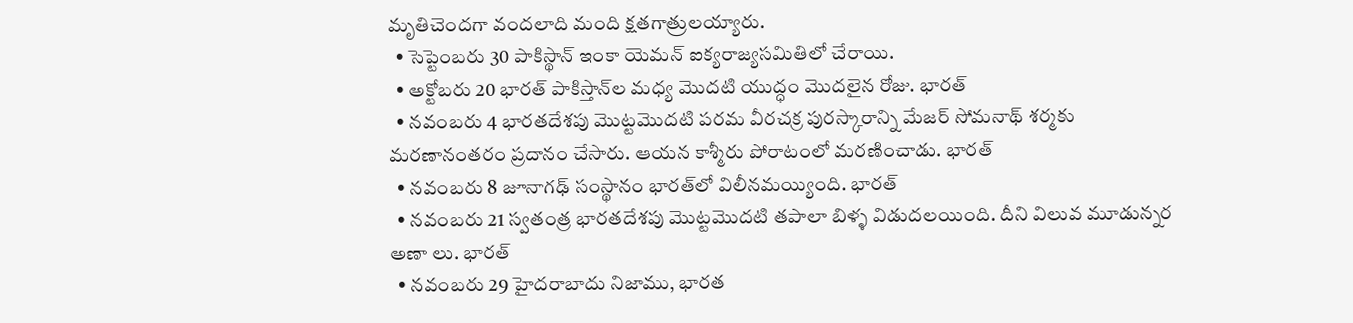మృతిచెందగా వందలాది మంది క్షతగాత్రులయ్యారు.
  • సెప్టెంబరు 30 పాకిస్థాన్ ఇంకా యెమన్ ఐక్యరాజ్యసమితిలో చేరాయి.
  • అక్టోబరు 20 భారత్‌ పాకిస్తాన్‌ల మధ్య మొదటి యుద్ధం మొదలైన రోజు. భారత్
  • నవంబరు 4 భారతదేశపు మొట్టమొదటి పరమ వీరచక్ర పురస్కారాన్ని మేజర్ సోమనాథ్ శర్మకు మరణానంతరం ప్రదానం చేసారు. ఆయన కాశ్మీరు పోరాటంలో మరణించాడు. భారత్
  • నవంబరు 8 జూనాగఢ్ సంస్థానం భారత్‌లో విలీనమయ్యింది. భారత్
  • నవంబరు 21 స్వతంత్ర భారతదేశపు మొట్టమొదటి తపాలా బిళ్ళ విడుదలయింది. దీని విలువ మూడున్నర అణా లు. భారత్
  • నవంబరు 29 హైదరాబాదు నిజాము, భారత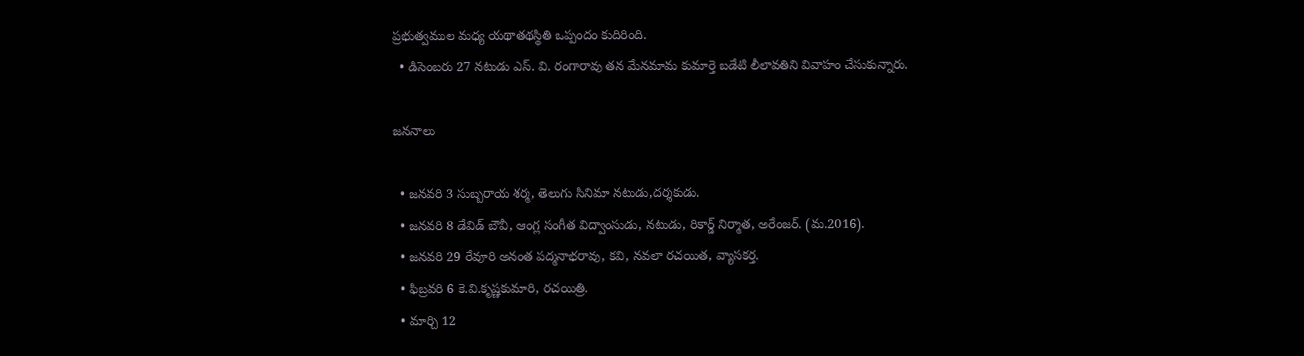ప్రభుత్వముల మధ్య యథాతథస్థితి ఒప్పందం కుదిరింది.
  • డిసెంబరు 27 నటుడు ఎస్. వి. రంగారావు తన మేనమామ కుమార్తె బడేటి లీలావతిని వివాహం చేసుకున్నారు.

జననాలు

  • జనవరి 3 సుబ్బరాయ శర్మ, తెలుగు సినిమా నటుడు,దర్శకుడు.
  • జనవరి 8 డేవిడ్ బౌవీ, ఆంగ్ల సంగీత విద్వాంసుడు, నటుడు, రికార్డ్ నిర్మాత, అరేంజర్. (మ.2016).
  • జనవరి 29 రేవూరి అనంత పద్మనాభరావు, కవి, నవలా రచయిత, వ్యాసకర్త.
  • ఫిబ్రవరి 6 కె.వి.కృష్ణకుమారి, రచయిత్రి.
  • మార్చి 12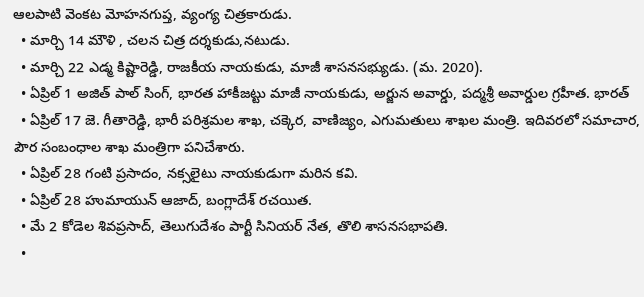ఆలపాటి వెంకట మోహనగుప్త, వ్యంగ్య చిత్రకారుడు.
  • మార్చి 14 మౌళి , చలన చిత్ర దర్శకుడు,నటుడు.
  • మార్చి 22 ఎడ్మ కిష్టారెడ్డి, రాజకీయ నాయకుడు, మాజీ శాసనసభ్యుడు. (మ. 2020).
  • ఏప్రిల్ 1 అజిత్ పాల్ సింగ్, భారత హాకీజట్టు మాజీ నాయకుడు, అర్జున అవార్డు, పద్మశ్రీ అవార్డుల గ్రహీత. భారత్
  • ఏప్రిల్ 17 జె. గీతారెడ్డి, భారీ పరిశ్రమల శాఖ, చక్కెర, వాణిజ్యం, ఎగుమతులు శాఖల మంత్రి. ఇదివరలో సమాచార, పౌర సంబంధాల శాఖ మంత్రిగా పనిచేశారు.
  • ఏప్రిల్ 28 గంటి ప్రసాదం, నక్సలైటు నాయకుడుగా మరిన కవి.
  • ఏప్రిల్ 28 హుమాయున్ ఆజాద్, బంగ్లాదేశ్ రచయిత.
  • మే 2 కోడెల శివప్రసాద్, తెలుగుదేశం పార్టీ సినియర్ నేత, తొలి శాసనసభాపతి.
  •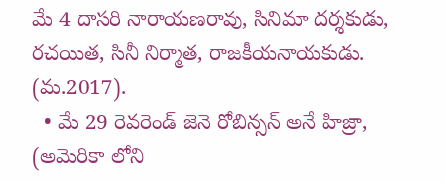మే 4 దాసరి నారాయణరావు, సినిమా దర్శకుడు, రచయిత, సినీ నిర్మాత, రాజకీయనాయకుడు. (మ.2017).
  • మే 29 రెవరెండ్ జెనె రోబిన్సన్ అనే హిజ్రా, (అమెరికా లోని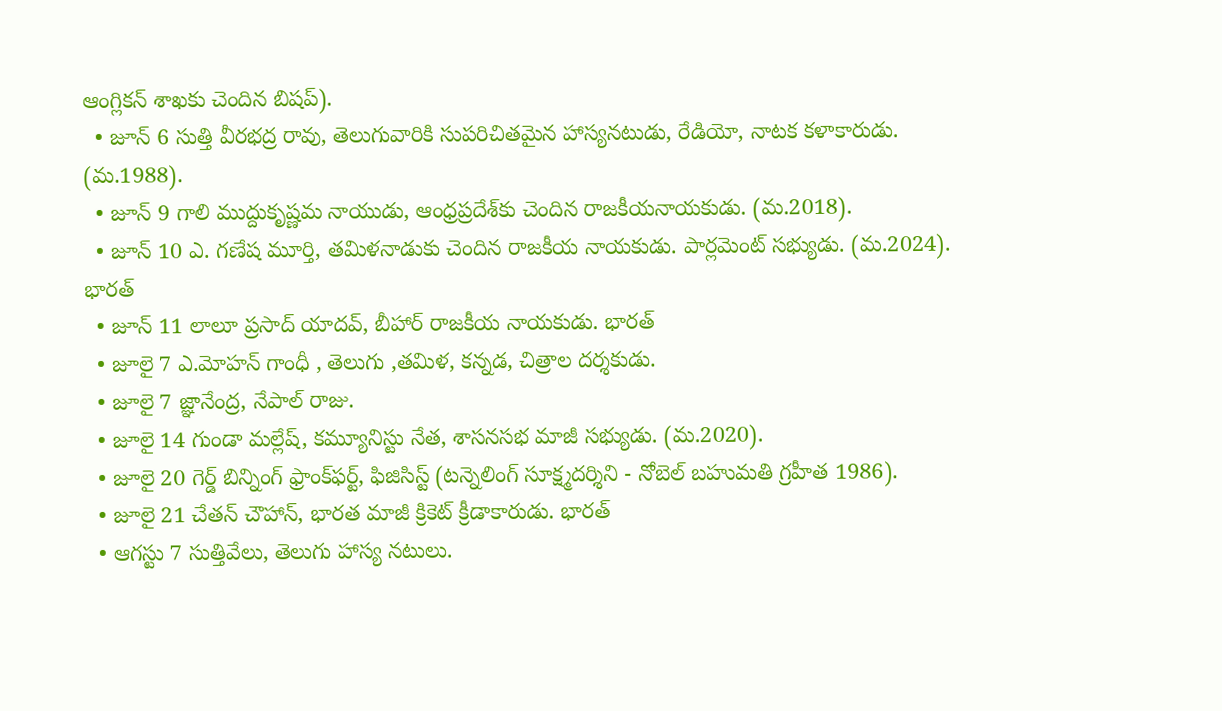ఆంగ్లికన్ శాఖకు చెందిన బిషప్).
  • జూన్ 6 సుత్తి వీరభద్ర రావు, తెలుగువారికి సుపరిచితమైన హాస్యనటుడు, రేడియో, నాటక కళాకారుడు. (మ.1988).
  • జూన్ 9 గాలి ముద్దుకృష్ణమ నాయుడు, ఆంధ్రప్రదేశ్‌కు చెందిన రాజకీయనాయకుడు. (మ.2018).
  • జూన్ 10 ఎ. గణేష మూర్తి, తమిళనాడుకు చెందిన రాజకీయ నాయకుడు. పార్లమెంట్ సభ్యుడు. (మ.2024). భారత్
  • జూన్ 11 లాలూ ప్రసాద్ యాదవ్, బీహార్ రాజకీయ నాయకుడు. భారత్
  • జూలై 7 ఎ.మోహన్ గాంధీ , తెలుగు ,తమిళ, కన్నడ, చిత్రాల దర్శకుడు.
  • జూలై 7 జ్ఞానేంద్ర, నేపాల్ రాజు.
  • జూలై 14 గుండా మల్లేష్, కమ్యూనిస్టు నేత, శాసనసభ మాజీ సభ్యుడు. (మ.2020).
  • జూలై 20 గెర్డ్ బిన్నింగ్ ఫ్రాంక్‌ఫర్ట్, ఫిజిసిస్ట్ (టన్నెలింగ్ సూక్ష్మదర్శిని - నోబెల్ బహుమతి గ్రహీత 1986).
  • జూలై 21 చేతన్ చౌహాన్, భారత మాజీ క్రికెట్ క్రీడాకారుడు. భారత్
  • ఆగస్టు 7 సుత్తివేలు, తెలుగు హాస్య నటులు.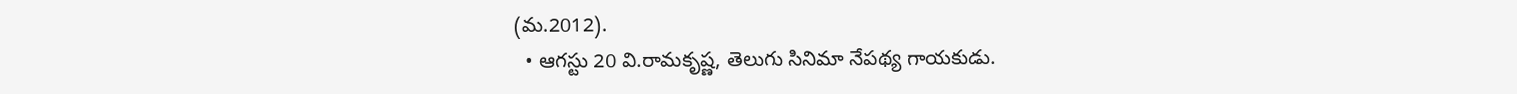(మ.2012).
  • ఆగస్టు 20 వి.రామకృష్ణ, తెలుగు సినిమా నేపథ్య గాయకుడు.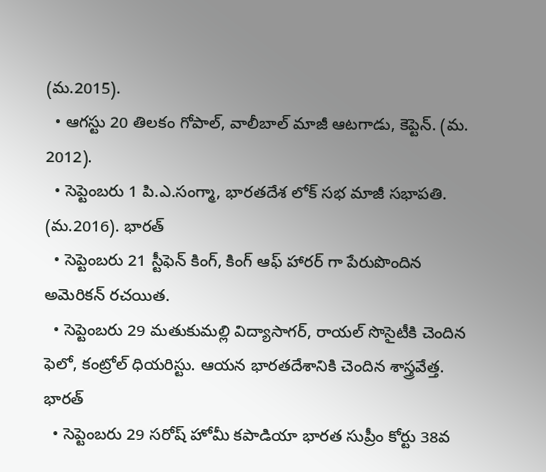(మ.2015).
  • ఆగస్టు 20 తిలకం గోపాల్, వాలీబాల్ మాజీ ఆటగాడు, కెప్టెన్. (మ. 2012).
  • సెప్టెంబరు 1 పి.ఎ.సంగ్మా, భారతదేశ లోక్ సభ మాజీ సభాపతి. (మ.2016). భారత్
  • సెప్టెంబరు 21 స్టీఫెన్ కింగ్, కింగ్ ఆఫ్ హారర్ గా పేరుపొందిన అమెరికన్ రచయిత.
  • సెప్టెంబరు 29 మతుకుమల్లి విద్యాసాగర్, రాయల్ సొసైటీకి చెందిన ఫెలో, కంట్రోల్ ధియరిస్టు. ఆయన భారతదేశానికి చెందిన శాస్త్రవేత్త. భారత్
  • సెప్టెంబరు 29 సరోష్ హోమీ కపాడియా భారత సుప్రీం కోర్టు 38వ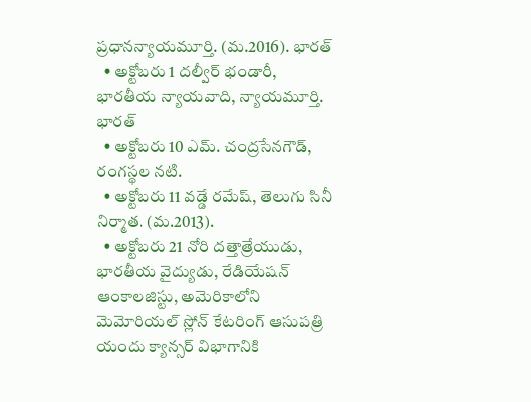ప్రధానన్యాయమూర్తి. (మ.2016). భారత్
  • అక్టోబరు 1 దల్వీర్ భండారీ, భారతీయ న్యాయవాది, న్యాయమూర్తి. భారత్
  • అక్టోబరు 10 ఎమ్. చంద్రసేనగౌడ్, రంగస్థల నటి.
  • అక్టోబరు 11 వడ్డే రమేష్, తెలుగు సినీ నిర్మాత. (మ.2013).
  • అక్టోబరు 21 నోరి దత్తాత్రేయుడు, భారతీయ వైద్యుడు, రేడియేషన్ ఆంకాలజిస్టు, అమెరికాలోని మెమోరియల్ స్లోన్ కేటరింగ్ ఆసుపత్రి యందు క్యాన్సర్ విభాగానికి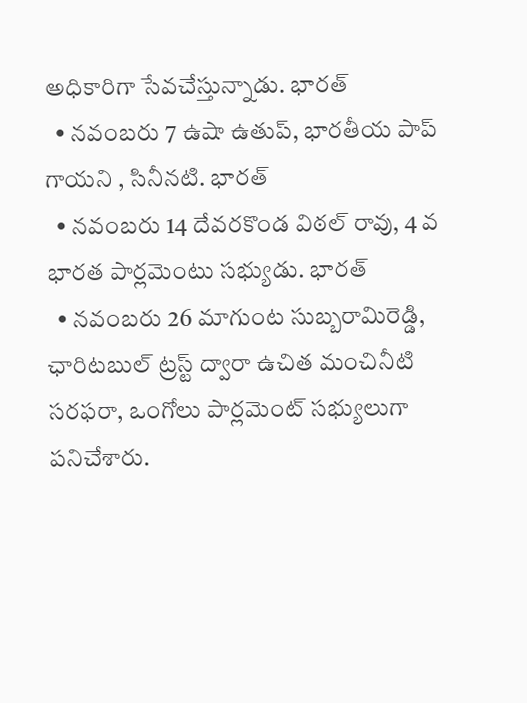అధికారిగా సేవచేస్తున్నాడు. భారత్
  • నవంబరు 7 ఉషా ఉతుప్, భారతీయ పాప్ గాయని , సినీనటి. భారత్
  • నవంబరు 14 దేవరకొండ విఠల్ రావు, 4 వ భారత పార్లమెంటు సభ్యుడు. భారత్
  • నవంబరు 26 మాగుంట సుబ్బరామిరెడ్డి, ఛారిటబుల్ ట్రస్ట్ ద్వారా ఉచిత మంచినీటి సరఫరా, ఒంగోలు పార్లమెంట్ సభ్యులుగా పనిచేశారు.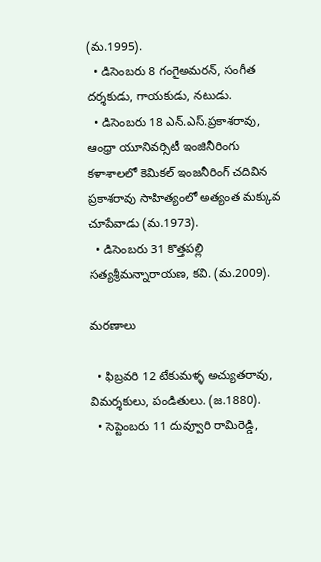(మ.1995).
  • డిసెంబరు 8 గంగైఅమరన్, సంగీత దర్శకుడు, గాయకుడు, నటుడు.
  • డిసెంబరు 18 ఎన్.ఎస్.ప్రకాశరావు, ఆంధ్రా యూనివర్సిటీ ఇంజినీరింగు కళాశాలలో కెమికల్ ఇంజనీరింగ్ చదివిన ప్రకాశరావు సాహిత్యంలో అత్యంత మక్కువ చూపేవాడు (మ.1973).
  • డిసెంబరు 31 కొత్తపల్లి సత్యశ్రీమన్నారాయణ, కవి. (మ.2009).

మరణాలు

  • ఫిబ్రవరి 12 టేకుమళ్ళ అచ్యుతరావు, విమర్శకులు, పండితులు. (జ.1880).
  • సెప్టెంబరు 11 దువ్వూరి రామిరెడ్డి,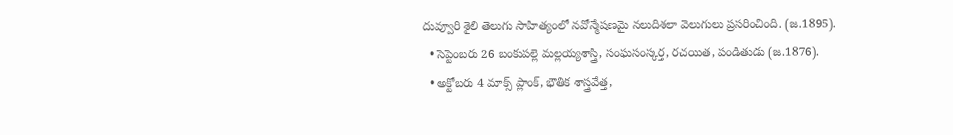దువ్వూరి శైలి తెలుగు సాహిత్యంలో నవోన్మేషణమై నలుదిశలా వెలుగులు ప్రసరించింది. (జ.1895).
  • సెప్టెంబరు 26 బంకుపల్లె మల్లయ్యశాస్త్రి, సంఘసంస్కర్త, రచయిత, పండితుడు (జ.1876).
  • అక్టోబరు 4 మాక్స్ ప్లాంక్, భౌతిక శాస్త్రవేత్త,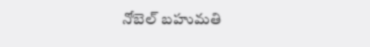నోబెల్ బహుమతి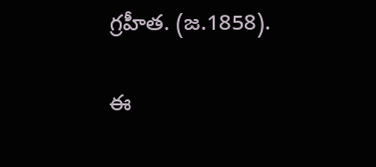గ్రహీత. (జ.1858).

ఈ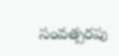సంవత్సరపు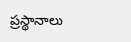ప్రస్థానాలు